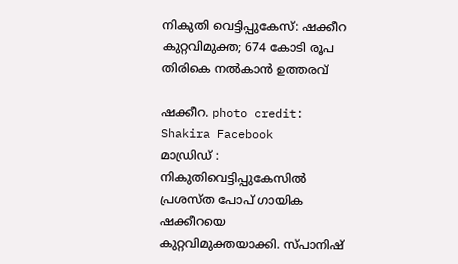നികുതി വെട്ടിപ്പുകേസ്: ഷക്കീറ കുറ്റവിമുക്ത; 674 കോടി രൂപ തിരികെ നൽകാൻ ഉത്തരവ്

ഷക്കീറ. photo credit: Shakira Facebook
മാഡ്രിഡ് : നികുതിവെട്ടിപ്പുകേസിൽ പ്രശസ്ത പോപ് ഗായിക ഷക്കീറയെ കുറ്റവിമുക്തയാക്കി. സ്പാനിഷ്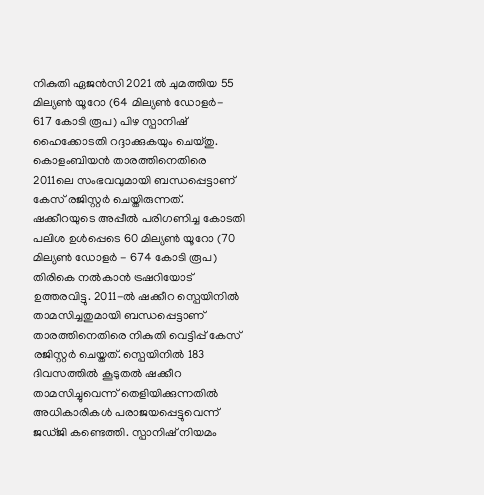നികുതി ഏജൻസി 2021 ൽ ചുമത്തിയ 55 മില്യൺ യൂറോ (64 മില്യൺ ഡോളർ- 617 കോടി രൂപ) പിഴ സ്പാനിഷ് ഹൈക്കോടതി റദ്ദാക്കുകയും ചെയ്തു. കൊളംബിയൻ താരത്തിനെതിരെ 2011ലെ സംഭവവുമായി ബന്ധപ്പെട്ടാണ് കേസ് രജിസ്റ്റർ ചെയ്തിരുന്നത്. ഷക്കീറയുടെ അപ്പീൽ പരിഗണിച്ച കോടതി പലിശ ഉൾപ്പെടെ 60 മില്യൺ യൂറോ (70 മില്യൺ ഡോളർ - 674 കോടി രൂപ) തിരികെ നൽകാൻ ട്രഷറിയോട് ഉത്തരവിട്ടു. 2011-ൽ ഷക്കീറ സ്പെയിനിൽ താമസിച്ചതുമായി ബന്ധപ്പെട്ടാണ് താരത്തിനെതിരെ നികുതി വെട്ടിപ്പ് കേസ് രജിസ്റ്റർ ചെയ്തത്. സ്പെയിനിൽ 183 ദിവസത്തിൽ കൂടുതൽ ഷക്കീറ താമസിച്ചുവെന്ന് തെളിയിക്കുന്നതിൽ അധികാരികൾ പരാജയപ്പെട്ടുവെന്ന് ജഡ്ജി കണ്ടെത്തി. സ്പാനിഷ് നിയമം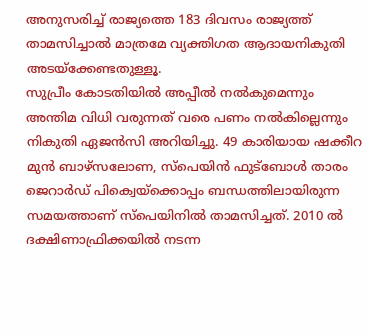അനുസരിച്ച് രാജ്യത്തെ 183 ദിവസം രാജ്യത്ത് താമസിച്ചാൽ മാത്രമേ വ്യക്തിഗത ആദായനികുതി അടയ്ക്കേണ്ടതുള്ളൂ.
സുപ്രീം കോടതിയിൽ അപ്പീൽ നൽകുമെന്നും അന്തിമ വിധി വരുന്നത് വരെ പണം നൽകില്ലെന്നും നികുതി ഏജൻസി അറിയിച്ചു. 49 കാരിയായ ഷക്കീറ മുൻ ബാഴ്സലോണ, സ്പെയിൻ ഫുട്ബോൾ താരം ജെറാർഡ് പിക്വെയ്ക്കൊപ്പം ബന്ധത്തിലായിരുന്ന സമയത്താണ് സ്പെയിനിൽ താമസിച്ചത്. 2010 ൽ ദക്ഷിണാഫ്രിക്കയിൽ നടന്ന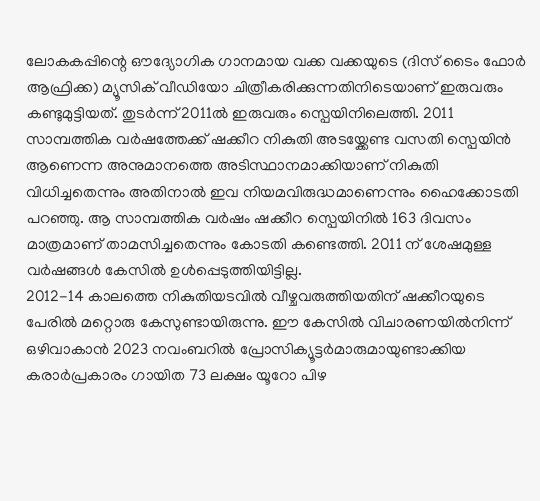ലോകകപ്പിന്റെ ഔദ്യോഗിക ഗാനമായ വക്ക വക്കയുടെ (ദിസ് ടൈം ഫോർ ആഫ്രിക്ക) മ്യൂസിക് വീഡിയോ ചിത്രീകരിക്കുന്നതിനിടെയാണ് ഇരുവരും കണ്ടുമുട്ടിയത്. തുടർന്ന് 2011ൽ ഇരുവരും സ്പെയിനിലെത്തി. 2011 സാമ്പത്തിക വർഷത്തേക്ക് ഷക്കീറ നികുതി അടയ്ക്കേണ്ട വസതി സ്പെയിൻ ആണെന്ന അനുമാനത്തെ അടിസ്ഥാനമാക്കിയാണ് നികുതി വിധിച്ചതെന്നും അതിനാൽ ഇവ നിയമവിരുദ്ധമാണെന്നും ഹൈക്കോടതി പറഞ്ഞു. ആ സാമ്പത്തിക വർഷം ഷക്കീറ സ്പെയിനിൽ 163 ദിവസം മാത്രമാണ് താമസിച്ചതെന്നും കോടതി കണ്ടെത്തി. 2011 ന് ശേഷമുള്ള വർഷങ്ങൾ കേസിൽ ഉൾപ്പെടുത്തിയിട്ടില്ല.
2012-14 കാലത്തെ നികുതിയടവിൽ വീഴ്ചവരുത്തിയതിന് ഷക്കീറയുടെ പേരിൽ മറ്റൊരു കേസുണ്ടായിരുന്നു. ഈ കേസിൽ വിചാരണയിൽനിന്ന് ഒഴിവാകാൻ 2023 നവംബറിൽ പ്രോസിക്യൂട്ടർമാരുമായുണ്ടാക്കിയ കരാർപ്രകാരം ഗായിത 73 ലക്ഷം യൂറോ പിഴ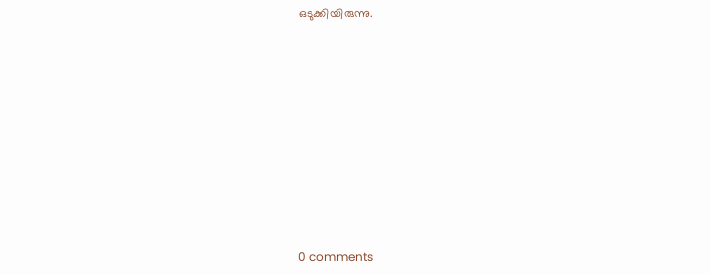ഒടുക്കിയിരുന്നു.










0 comments